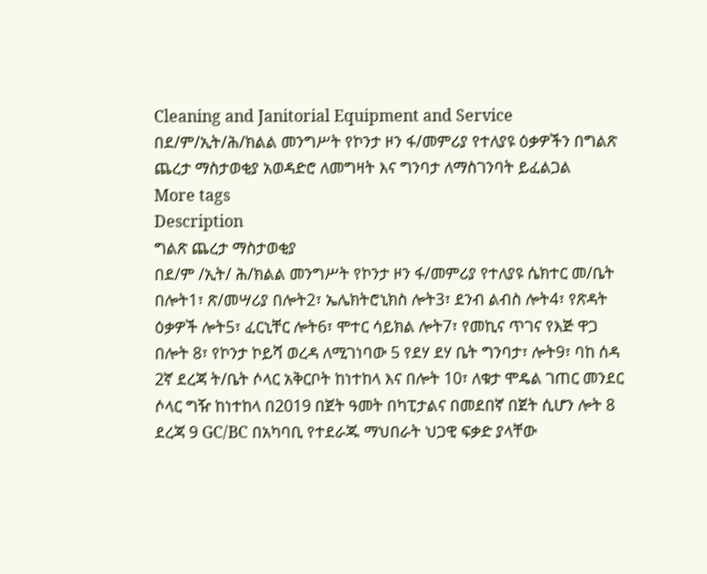Cleaning and Janitorial Equipment and Service
በደ/ም/ኢት/ሕ/ክልል መንግሥት የኮንታ ዞን ፋ/መምሪያ የተለያዩ ዕቃዎችን በግልጽ ጨረታ ማስታወቂያ አወዳድሮ ለመግዛት እና ግንባታ ለማስገንባት ይፈልጋል
More tags
Description
ግልጽ ጨረታ ማስታወቂያ
በደ/ም /ኢት/ ሕ/ክልል መንግሥት የኮንታ ዞን ፋ/መምሪያ የተለያዩ ሴክተር መ/ቤት በሎት1፣ ጽ/መሣሪያ በሎት2፣ ኤሌክትሮኒክስ ሎት3፣ ደንብ ልብስ ሎት4፣ የጽዳት ዕቃዎች ሎት5፣ ፈርኒቸር ሎት6፣ ሞተር ሳይክል ሎት7፣ የመኪና ጥገና የእጅ ዋጋ በሎት 8፣ የኮንታ ኮይሻ ወረዳ ለሚገነባው 5 የደሃ ደሃ ቤት ግንባታ፣ ሎት9፣ ባከ ሰዳ 2ኛ ደረጃ ት/ቤት ሶላር አቅርቦት ከነተከላ እና በሎት 10፣ ለቁታ ሞዴል ገጠር መንደር ሶላር ግዥ ከነተከላ በ2019 በጀት ዓመት በካፒታልና በመደበኛ በጀት ሲሆን ሎት 8 ደረጃ 9 GC/BC በአካባቢ የተደራጁ ማህበራት ህጋዊ ፍቃድ ያላቸው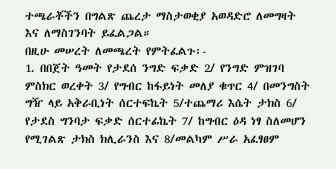ተጫራቾችን በግልጽ ጨረታ ማስታወቂያ አወዳድሮ ለመግዛት እና ለማስገንባት ይፈልጋል።
በዚሁ መሠረት ለመጫረት የምትፈልጉ፡-
1. በበጀት ዓመት የታደሰ ንግድ ፍቃድ 2/ የንግድ ምዝገባ ምስክር ወረቀት 3/ የግብር ከፋይነት መለያ ቁጥር 4/ በመንግስት ግዥ ላይ አቅራቢነት ሰርተፍኬት 5/ተጨማሪ እሴት ታክስ 6/ የታደስ ግንባታ ፍቃድ ሰርተፊኬት 7/ ከግብር ዕዳ ነፃ ስለመሆን የሚገልጽ ታክስ ክሊራንስ እና 8/መልካም ሥራ አፈፃፀም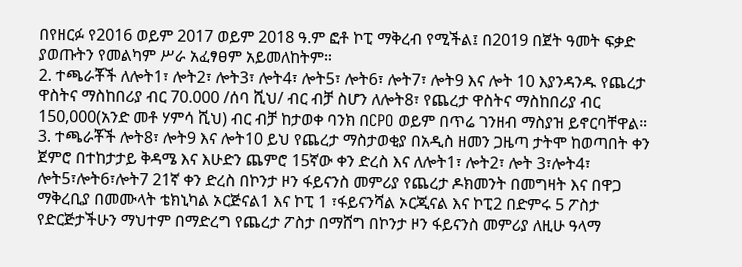በየዘርፉ የ2016 ወይም 2017 ወይም 2018 ዓ.ም ፎቶ ኮፒ ማቅረብ የሚችል፤ በ2019 በጀት ዓመት ፍቃድ ያወጡትን የመልካም ሥራ አፈፃፀም አይመለከትም።
2. ተጫራቾች ለሎት1፣ ሎት2፣ ሎት3፣ ሎት4፣ ሎት5፣ ሎት6፣ ሎት7፣ ሎት9 እና ሎት 10 እያንዳንዱ የጨረታ ዋስትና ማስከበሪያ ብር 70.000 /ሰባ ሺህ/ ብር ብቻ ስሆን ለሎት8፣ የጨረታ ዋስትና ማስከበሪያ ብር 150,000(አንድ መቶ ሃምሳ ሺህ) ብር ብቻ ከታወቀ ባንክ በCPO ወይም በጥሬ ገንዘብ ማስያዝ ይኖርባቸዋል።
3. ተጫራቾች ሎት8፣ ሎት9 እና ሎት10 ይህ የጨረታ ማስታወቂያ በአዲስ ዘመን ጋዜጣ ታትሞ ከወጣበት ቀን ጀምሮ በተከታታይ ቅዳሜ እና እሁድን ጨምሮ 15ኛው ቀን ድረስ እና ለሎት1፣ ሎት2፣ ሎት 3፣ሎት4፣ ሎት5፣ሎት6፣ሎት7 21ኛ ቀን ድረስ በኮንታ ዞን ፋይናንስ መምሪያ የጨረታ ዶክመንት በመግዛት እና በዋጋ ማቅረቢያ በመሙላት ቴክኒካል ኦርጅናል1 እና ኮፒ 1 ፣ፋይናንሻል ኦርጂናል እና ኮፒ2 በድምሩ 5 ፖስታ የድርጅታችሁን ማህተም በማድረግ የጨረታ ፖስታ በማሸግ በኮንታ ዞን ፋይናንስ መምሪያ ለዚሁ ዓላማ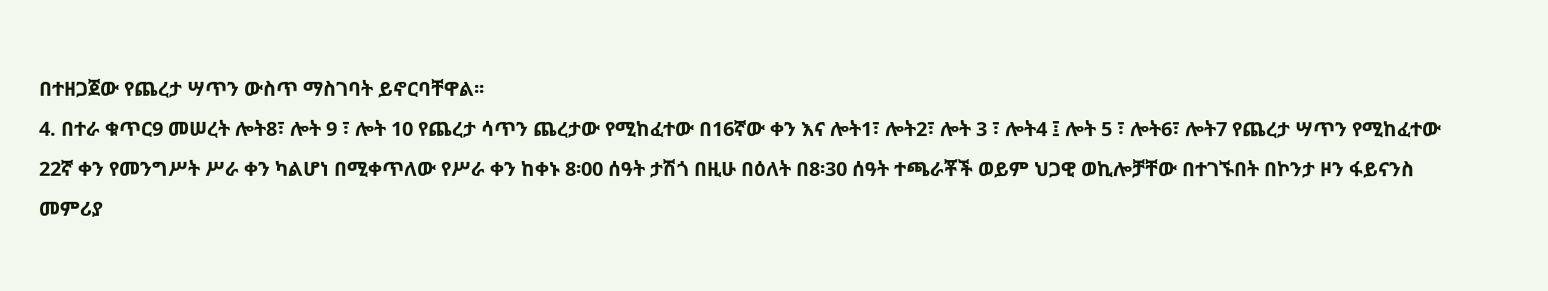በተዘጋጀው የጨረታ ሣጥን ውስጥ ማስገባት ይኖርባቸዋል፡፡
4. በተራ ቁጥር9 መሠረት ሎት8፣ ሎት 9 ፣ ሎት 10 የጨረታ ሳጥን ጨረታው የሚከፈተው በ16ኛው ቀን እና ሎት1፣ ሎት2፣ ሎት 3 ፣ ሎት4 ፤ ሎት 5 ፣ ሎት6፣ ሎት7 የጨረታ ሣጥን የሚከፈተው 22ኛ ቀን የመንግሥት ሥራ ቀን ካልሆነ በሚቀጥለው የሥራ ቀን ከቀኑ 8፡00 ሰዓት ታሽጎ በዚሁ በዕለት በ8፡30 ሰዓት ተጫራቾች ወይም ህጋዊ ወኪሎቻቸው በተገኙበት በኮንታ ዞን ፋይናንስ መምሪያ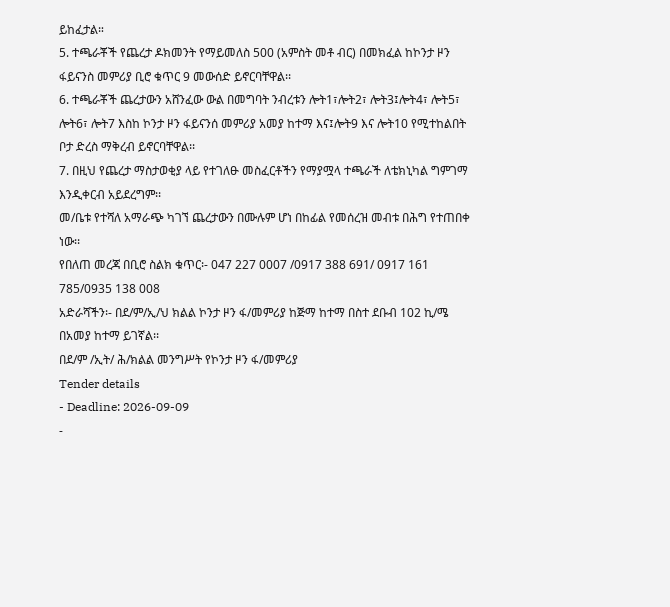ይከፈታል።
5. ተጫራቾች የጨረታ ዶክመንት የማይመለስ 500 (አምስት መቶ ብር) በመክፈል ከኮንታ ዞን ፋይናንስ መምሪያ ቢሮ ቁጥር 9 መውሰድ ይኖርባቸዋል፡፡
6. ተጫራቾች ጨረታውን አሸንፈው ውል በመግባት ንብረቱን ሎት1፣ሎት2፣ ሎት3፤ሎት4፣ ሎት5፣ ሎት6፣ ሎት7 እስከ ኮንታ ዞን ፋይናንሰ መምሪያ አመያ ከተማ እና፤ሎት9 እና ሎት10 የሚተከልበት ቦታ ድረስ ማቅረብ ይኖርባቸዋል፡፡
7. በዚህ የጨረታ ማስታወቂያ ላይ የተገለፁ መስፈርቶችን የማያሟላ ተጫራች ለቴክኒካል ግምገማ እንዲቀርብ አይደረግም፡፡
መ/ቤቱ የተሻለ አማራጭ ካገኘ ጨረታውን በሙሉም ሆነ በከፊል የመሰረዝ መብቱ በሕግ የተጠበቀ ነው፡፡
የበለጠ መረጃ በቢሮ ስልክ ቁጥር፡- 047 227 0007 /0917 388 691/ 0917 161 785/0935 138 008
አድራሻችን፡- በደ/ም/ኢ/ህ ክልል ኮንታ ዞን ፋ/መምሪያ ከጅማ ከተማ በስተ ደቡብ 102 ኪ/ሜ በአመያ ከተማ ይገኛል፡፡
በደ/ም /ኢት/ ሕ/ክልል መንግሥት የኮንታ ዞን ፋ/መምሪያ
Tender details
- Deadline: 2026-09-09
-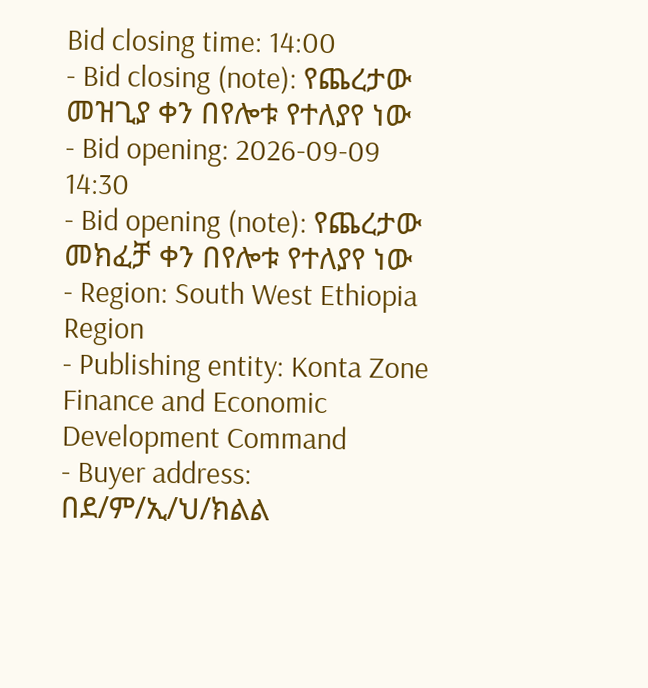Bid closing time: 14:00
- Bid closing (note): የጨረታው መዝጊያ ቀን በየሎቱ የተለያየ ነው
- Bid opening: 2026-09-09 14:30
- Bid opening (note): የጨረታው መክፈቻ ቀን በየሎቱ የተለያየ ነው
- Region: South West Ethiopia Region
- Publishing entity: Konta Zone Finance and Economic Development Command
- Buyer address: በደ/ም/ኢ/ህ/ክልል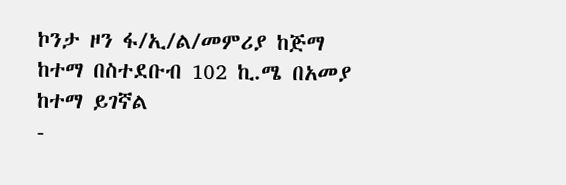ኮንታ ዞን ፋ/ኢ/ል/መምሪያ ከጅማ ከተማ በስተደቡብ 102 ኪ.ሜ በአመያ ከተማ ይገኛል
-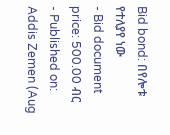Bid bond: በየሎቱ የተለያየ ነው
- Bid document price: 500.00 ብር
- Published on: Addis Zemen (Aug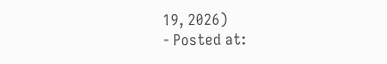19, 2026)
- Posted at: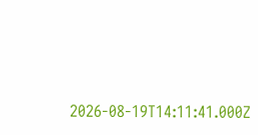2026-08-19T14:11:41.000Z